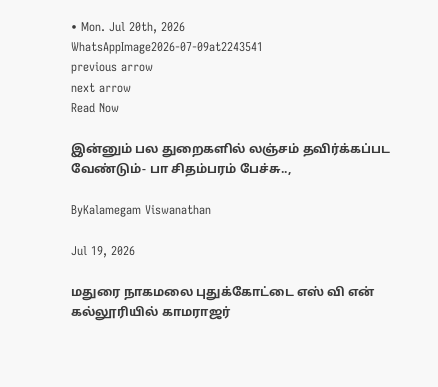• Mon. Jul 20th, 2026
WhatsAppImage2026-07-09at2243541
previous arrow
next arrow
Read Now

இன்னும் பல துறைகளில் லஞ்சம் தவிர்க்கப்பட வேண்டும்- பா சிதம்பரம் பேச்சு..,

ByKalamegam Viswanathan

Jul 19, 2026

மதுரை நாகமலை புதுக்கோட்டை எஸ் வி என் கல்லூரியில் காமராஜர்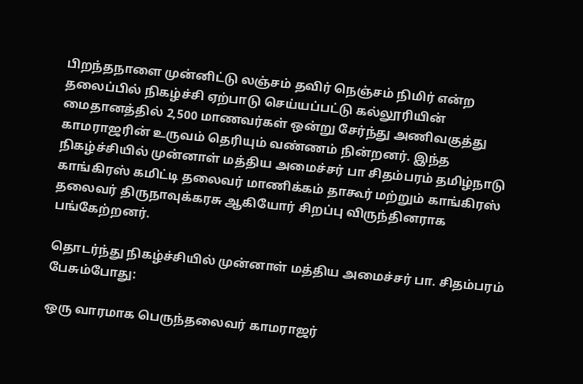பிறந்தநாளை முன்னிட்டு லஞ்சம் தவிர் நெஞ்சம் நிமிர் என்ற தலைப்பில் நிகழ்ச்சி ஏற்பாடு செய்யப்பட்டு கல்லூரியின் மைதானத்தில் 2,500 மாணவர்கள் ஒன்று சேர்ந்து அணிவகுத்து காமராஜரின் உருவம் தெரியும் வண்ணம் நின்றனர். இந்த நிகழ்ச்சியில் முன்னாள் மத்திய அமைச்சர் பா சிதம்பரம் தமிழ்நாடு காங்கிரஸ் கமிட்டி தலைவர் மாணிக்கம் தாகூர் மற்றும் காங்கிரஸ் தலைவர் திருநாவுக்கரசு ஆகியோர் சிறப்பு விருந்தினராக பங்கேற்றனர்.

தொடர்ந்து நிகழ்ச்சியில் முன்னாள் மத்திய அமைச்சர் பா. சிதம்பரம் பேசும்போது:

ஒரு வாரமாக பெருந்தலைவர் காமராஜர்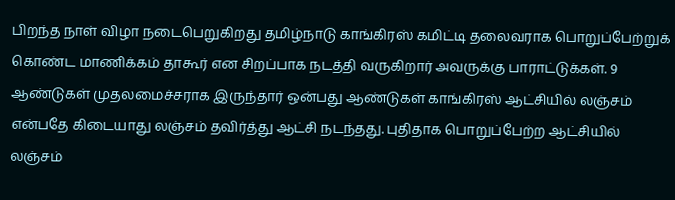பிறந்த நாள் விழா நடைபெறுகிறது தமிழ்நாடு காங்கிரஸ் கமிட்டி தலைவராக பொறுப்பேற்றுக் கொண்ட மாணிக்கம் தாகூர் என சிறப்பாக நடத்தி வருகிறார் அவருக்கு பாராட்டுக்கள். 9 ஆண்டுகள் முதலமைச்சராக இருந்தார் ஒன்பது ஆண்டுகள் காங்கிரஸ் ஆட்சியில் லஞ்சம் என்பதே கிடையாது லஞ்சம் தவிர்த்து ஆட்சி நடந்தது. புதிதாக பொறுப்பேற்ற ஆட்சியில் லஞ்சம்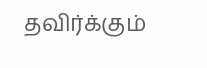தவிர்க்கும்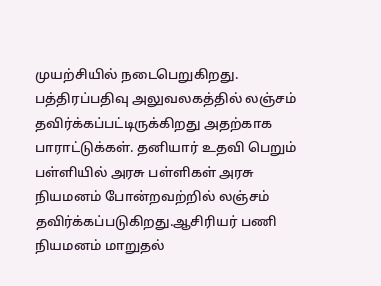முயற்சியில் நடைபெறுகிறது. பத்திரப்பதிவு அலுவலகத்தில் லஞ்சம் தவிர்க்கப்பட்டிருக்கிறது அதற்காக பாராட்டுக்கள். தனியார் உதவி பெறும் பள்ளியில் அரசு பள்ளிகள் அரசு நியமனம் போன்றவற்றில் லஞ்சம் தவிர்க்கப்படுகிறது.ஆசிரியர் பணி நியமனம் மாறுதல்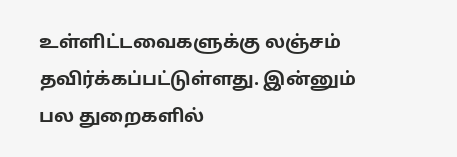உள்ளிட்டவைகளுக்கு லஞ்சம் தவிர்க்கப்பட்டுள்ளது. இன்னும் பல துறைகளில்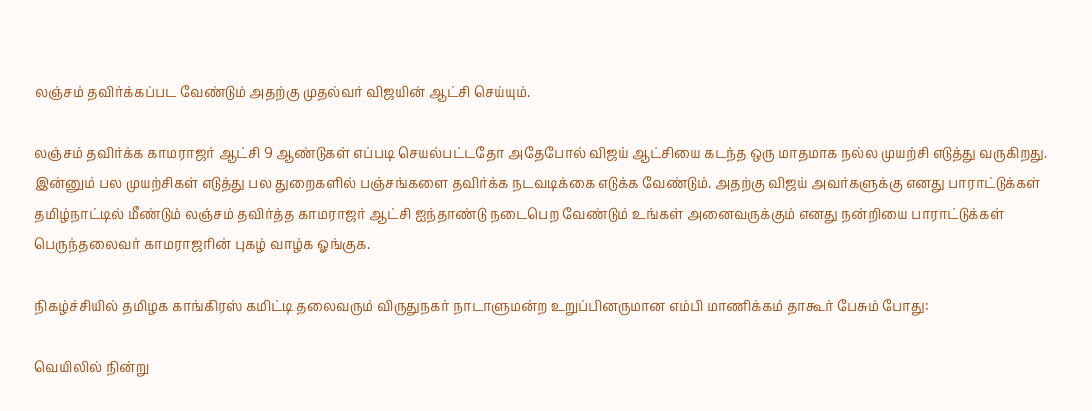லஞ்சம் தவிர்க்கப்பட வேண்டும் அதற்கு முதல்வர் விஜயின் ஆட்சி செய்யும்.

லஞ்சம் தவிர்க்க காமராஜர் ஆட்சி 9 ஆண்டுகள் எப்படி செயல்பட்டதோ அதேபோல் விஜய் ஆட்சியை கடந்த ஒரு மாதமாக நல்ல முயற்சி எடுத்து வருகிறது. இன்னும் பல முயற்சிகள் எடுத்து பல துறைகளில் பஞ்சங்களை தவிர்க்க நடவடிக்கை எடுக்க வேண்டும். அதற்கு விஜய் அவர்களுக்கு எனது பாராட்டுக்கள் தமிழ்நாட்டில் மீண்டும் லஞ்சம் தவிர்த்த காமராஜர் ஆட்சி ஐந்தாண்டு நடைபெற வேண்டும் உங்கள் அனைவருக்கும் எனது நன்றியை பாராட்டுக்கள் பெருந்தலைவர் காமராஜரின் புகழ் வாழ்க ஓங்குக.

நிகழ்ச்சியில் தமிழக காங்கிரஸ் கமிட்டி தலைவரும் விருதுநகர் நாடாளுமன்ற உறுப்பினருமான எம்பி மாணிக்கம் தாகூர் பேசும் போது:

வெயிலில் நின்று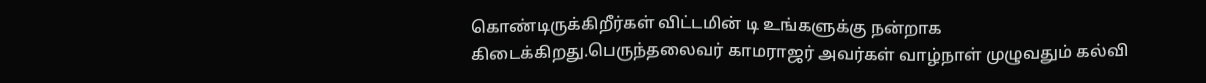கொண்டிருக்கிறீர்கள் விட்டமின் டி உங்களுக்கு நன்றாக கிடைக்கிறது.பெருந்தலைவர் காமராஜர் அவர்கள் வாழ்நாள் முழுவதும் கல்வி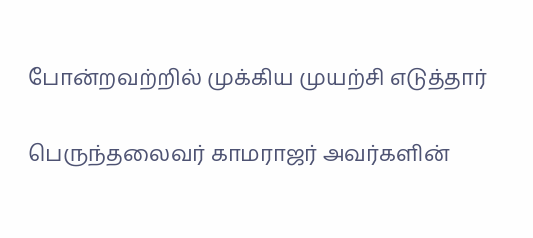போன்றவற்றில் முக்கிய முயற்சி எடுத்தார்

பெருந்தலைவர் காமராஜர் அவர்களின்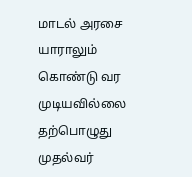மாடல் அரசை யாராலும் கொண்டு வர முடியவில்லை தற்பொழுது முதல்வர்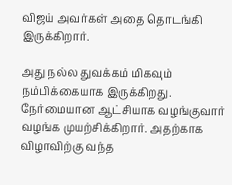விஜய் அவர்கள் அதை தொடங்கி இருக்கிறார்.

அது நல்ல துவக்கம் மிகவும் நம்பிக்கையாக இருக்கிறது. நேர்மையான ஆட்சியாக வழங்குவார் வழங்க முயற்சிக்கிறார். அதற்காக விழாவிற்கு வந்த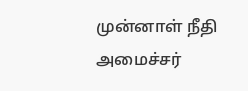முன்னாள் நீதி அமைச்சர்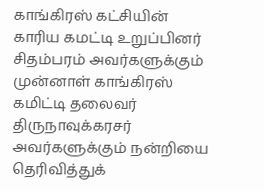காங்கிரஸ் கட்சியின் காரிய கமட்டி உறுப்பினர் சிதம்பரம் அவர்களுக்கும் முன்னாள் காங்கிரஸ் கமிட்டி தலைவர் திருநாவுக்கரசர் அவர்களுக்கும் நன்றியை தெரிவித்துக்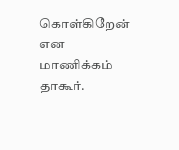கொள்கிறேன் என மாணிக்கம் தாகூர்.